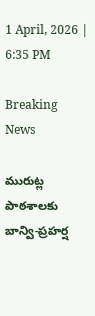1 April, 2026 | 6:35 PM

Breaking News

మురుట్ల పాఠశాలకు బాన్వి-ప్రహర్ష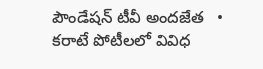పౌండేషన్ టీవీ అందజేత   •   కరాటే పోటీలలో వివిధ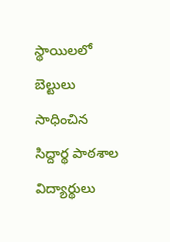స్థాయిలలో బెల్టులు సాధించిన సిద్దార్థ పాఠశాల విద్యార్థులు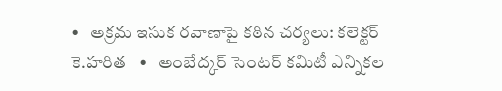•   అక్రమ ఇసుక రవాణాపై కఠిన చర్యలు: కలెక్టర్ కె.హరిత   •   అంబేద్కర్ సెంటర్ కమిటీ ఎన్నికల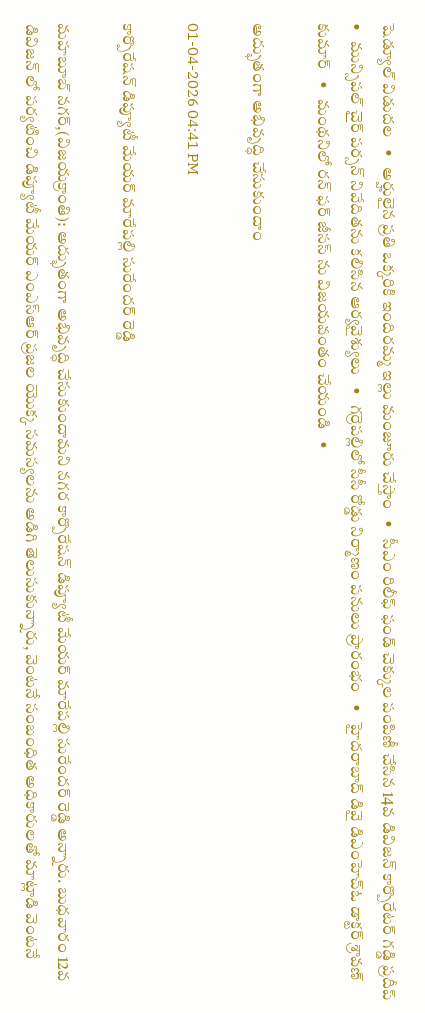షెడ్యూల్ విడుదల   •   అర్హులైన ప్రతి ఒక్కరికి ఇందిరమ్మ ఇల్లు మంజూరు చేస్తాం   •   సీఎం రిలీఫ్ ఫండ్ చెక్కుల పంపిణీ చేసిన 14వ డివిజన్ కార్పొరేటర్ గడ్డి ప్రదీప్   •   మున్సిపల్ చైర్ పర్సన్ నివేదితను కలిసిన ఆర్యవైశ్యులు   •   గర్రెపల్లిలో సీసీ రోడ్డు నిర్మాణం పనులు ప్రారంభం   •   హైదరాబాద్ డివై డిఎంహెచ్ఓ డాక్టర్ శ్రావణ్ కుమార్   •   మంథనిలో రన్ ఫర్ జీసస్ ను విజయవంతం చేయండి   •

అద్భుతంగా అభివృద్ధి చేసుకుందాం

01-04-2026 04:41 PM

కార్పొరేషన్ డిప్యూటీ మేయర్ మారేపల్లి సురేందర్ రెడ్డి

మహబూబ్ నగర్,(విజయక్రాంతి): అద్భుతంగా అభివృద్ధి చేసుకుందామని నగర కార్పొరేషన్ డిప్యూటీ మేయర్ మారేపల్లి సురేందర్ రెడ్డి అన్నారు. బుధవారం 12వ డివిజన్ లో పర్యటించి డిప్యూటీ మేయర్ ఎంఎస్ఆర్ ప్రజల యొక్క సమస్యలను అడిగి తెలుసుకున్నారు, వెంటనే సంబంధిత అధికారులతో మాట్లాడి వెంటనే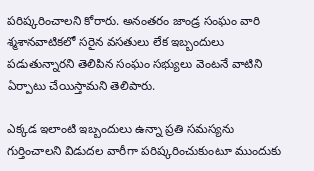పరిష్కరించాలని కోరారు. అనంతరం జాండ్ర సంఘం వారి  శ్మశానవాటికలో సరైన వసతులు లేక ఇబ్బందులు పడుతున్నారని తెలిపిన సంఘం సభ్యులు వెంటనే వాటిని ఏర్పాటు చేయిస్తామని తెలిపారు.

ఎక్కడ ఇలాంటి ఇబ్బందులు ఉన్నా ప్రతి సమస్యను గుర్తించాలని విడుదల వారీగా పరిష్కరించుకుంటూ ముందుకు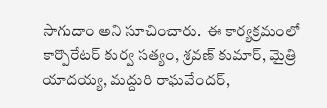సాగుదాం అని సూచించారు.  ఈ కార్యక్రమంలో కార్పొరేటర్ కుర్వ సత్యం, శ్రవణ్ కుమార్, మైత్రి యాదయ్య, మద్దురి రాఘవేందర్,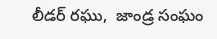లీడర్ రఘు,  జాండ్ర సంఘం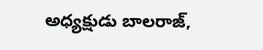అధ్యక్షుడు బాలరాజ్,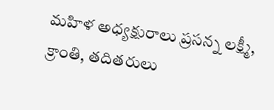మహిళ అధ్యక్షురాలు ప్రసన్న లక్ష్మీ, క్రాంతి, తదితరులు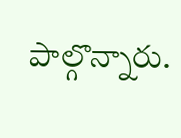పాల్గొన్నారు.